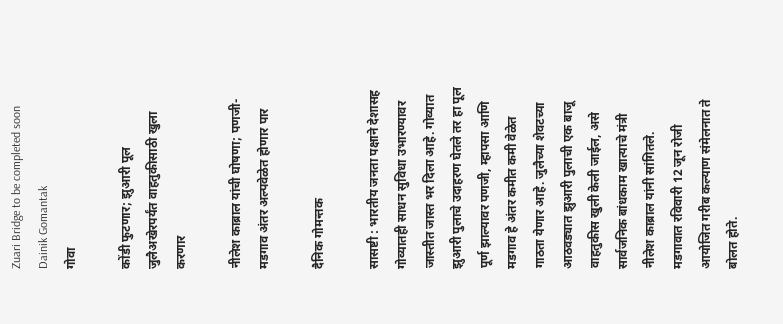Zuari Bridge to be completed soon Dainik Gomantak
गोवा

कोंडी फुटणार; झुआरी पूल जुलैअखेरपर्यंत वाहतुकीसाठी खुला करणार

नीलेश काब्राल यांची घोषणा; पणजी-मडगाव अंतर अल्पवेळेत होणार पार

दैनिक गोमन्तक

सासष्टी : भारतीय जनता पक्षाने देशासह गोव्यातही साधन सुविधा उभारण्यावर जास्तीत जास्त भर दिला आहे. गोव्यात झुआरी पुलाचे उदाहरण घेतले तर हा पूल पूर्ण झाल्यावर पणजी, म्हापसा आणि मडगाव हे अंतर कमीत कमी वेळेत गाठता येणार आहे. जुलैच्या शेवटच्या आठवड्यात झुआरी पुलाची एक बाजू वाहतुकीस खुली केली जाईल, असे सार्वजनिक बांधकाम खात्याचे मंत्री नीलेश काब्राल यांनी सांगितले. मडगावात रविवारी 12 जून रोजी आयोजित गरीब कल्याण संमेलनात ते बोलत होते.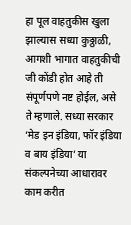हा पूल वाहतुकीस खुला झाल्यास सध्या कुठ्ठाळी, आगशी भागात वाहतुकीची जी कोंडी होत आहे ती संपूर्णपणे नष्ट होईल, असे ते म्हणाले. सध्या सरकार ‘मेड इन इंडिया, फॉर इंडिया व बाय इंडिया’ या संकल्पनेच्या आधारावर काम करीत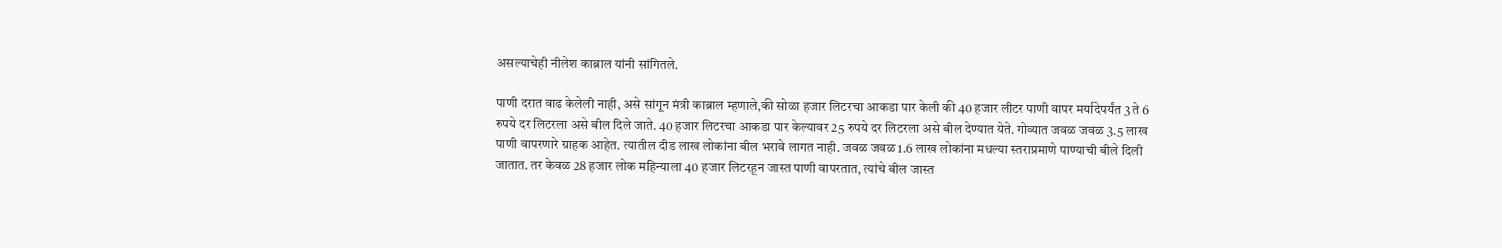असल्याचेही नीलेश काब्राल यांनी सांगितले.

पाणी दरात वाढ केलेली नाही, असे सांगून मंत्री काब्राल म्हणाले,की सोळा हजार लिटरचा आकडा पार केली की 40 हजार लीटर पाणी वापर मर्यादेपर्यंत 3 ते 6 रुपये दर लिटरला असे बील दिले जाते. 40 हजार लिटरचा आकडा पार केल्यावर 25 रुपये दर लिटरला असे बील देण्यात येते. गोव्यात जवळ जवळ 3.5 लाख पाणी वापरणारे ग्राहक आहेत. त्यातील दीड लाख लोकांना बील भरावे लागत नाही. जवळ जवळ 1.6 लाख लोकांना मधल्या स्तराप्रमाणे पाण्याची बीले दिली जातात. तर केवळ 28 हजार लोक महिन्याला 40 हजार लिटरहून जास्त पाणी वापरतात, त्यांचे बील जास्त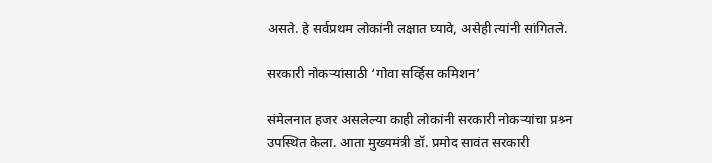असते. हे सर्वप्रथम लोकांनी लक्षात घ्यावे, असेही त्यांनी सांगितले.

सरकारी नोकऱ्यांसाठी ‘गोवा सर्व्हिस कमिशन’

संमेलनात हजर असलेल्या काही लोकांनी सरकारी नोकऱ्यांचा प्रश्र्न उपस्थित केला. आता मुख्यमंत्री डॉ. प्रमोद सावंत सरकारी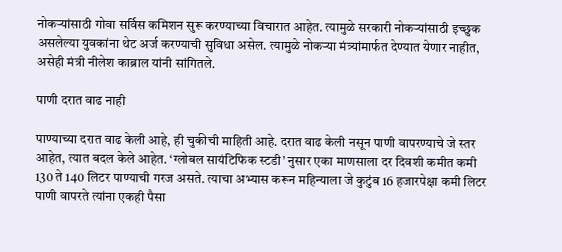नोकऱ्यांसाठी गोवा सर्विस कमिशन सुरू करण्याच्या विचारात आहेत. त्यामुळे सरकारी नोकऱ्यांसाठी इच्छुक असलेल्या युवकांना थेट अर्ज करण्याची सुविधा असेल. त्यामुळे नोकऱ्या मंत्र्यांमार्फत देण्यात येणार नाहीत, असेही मंत्री नीलेश काब्राल यांनी सांगितले.

पाणी दरात वाढ नाही

पाण्याच्या दरात वाढ केली आहे, ही चुकीची माहिती आहे. दरात वाढ केली नसून पाणी वापरण्याचे जे स्तर आहेत, त्यात बदल केले आहेत. ‘ग्लोबल सायंटिफिक स्टडी’ नुसार एका माणसाला दर दिवशी कमीत कमी 130 ते 140 लिटर पाण्याची गरज असते. त्याचा अभ्यास करून महिन्याला जे कुटुंब 16 हजारपेक्षा कमी लिटर पाणी वापरते त्यांना एकही पैसा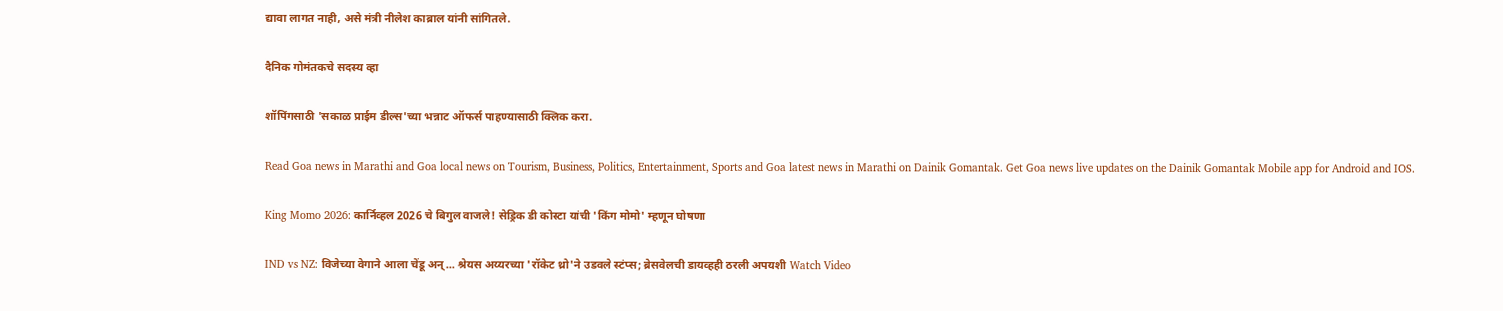द्यावा लागत नाही, असे मंत्री नीलेश काब्राल यांनी सांगितले.

दैनिक गोमंतकचे सदस्य व्हा

शॉपिंगसाठी 'सकाळ प्राईम डील्स'च्या भन्नाट ऑफर्स पाहण्यासाठी क्लिक करा.

Read Goa news in Marathi and Goa local news on Tourism, Business, Politics, Entertainment, Sports and Goa latest news in Marathi on Dainik Gomantak. Get Goa news live updates on the Dainik Gomantak Mobile app for Android and IOS.

King Momo 2026: कार्निव्हल 2026 चे बिगुल वाजले! सेड्रिक डी कोस्टा यांची 'किंग मोमो' म्हणून घोषणा

IND vs NZ: विजेच्या वेगाने आला चेंडू अन्... श्रेयस अय्यरच्या 'रॉकेट थ्रो'ने उडवले स्टंप्स; ब्रेसवेलची डायव्हही ठरली अपयशी Watch Video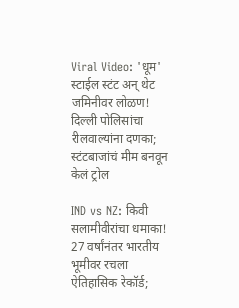Viral Video: 'धूम' स्टाईल स्टंट अन् थेट जमिनीवर लोळण! दिल्ली पोलिसांचा रीलवाल्यांना दणका; स्टंटबाजांचं मीम बनवून केलं ट्रोल

IND vs NZ: किवी सलामीवीरांचा धमाका! 27 वर्षांनंतर भारतीय भूमीवर रचला ऐतिहासिक रेकॉर्ड;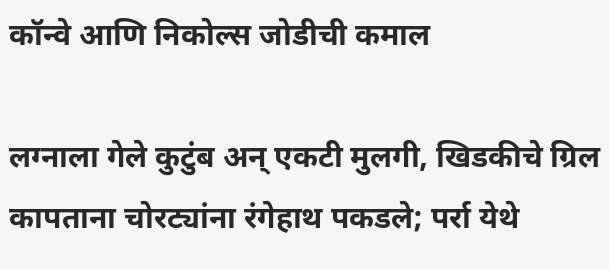कॉन्वे आणि निकोल्स जोडीची कमाल

लग्नाला गेले कुटुंब अन् एकटी मुलगी, खिडकीचे ग्रिल कापताना चोरट्यांना रंगेहाथ पकडले; पर्रा येथे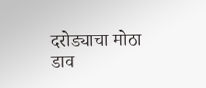दरोड्याचा मोठा डाव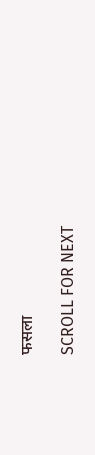फसला

SCROLL FOR NEXT